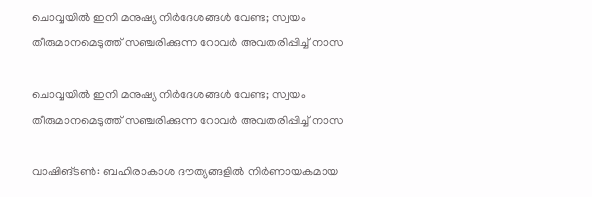ചൊവ്വയിൽ ഇനി മനുഷ്യ നിർദേശങ്ങൾ വേണ്ട; സ്വയം തീരുമാനമെടുത്ത് സഞ്ചരിക്കുന്ന റോവർ അവതരിപ്പിച്ച് നാസ

ചൊവ്വയിൽ ഇനി മനുഷ്യ നിർദേശങ്ങൾ വേണ്ട; സ്വയം തീരുമാനമെടുത്ത് സഞ്ചരിക്കുന്ന റോവർ അവതരിപ്പിച്ച് നാസ

വാഷിങ്ടൺ: ബഹിരാകാശ ദൗത്യങ്ങളിൽ നിർണായകമായ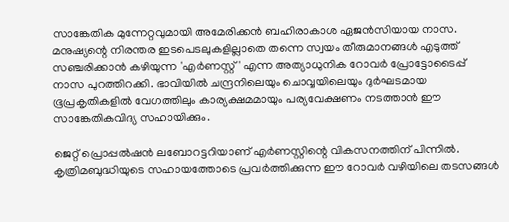സാങ്കേതിക മുന്നേറ്റവുമായി അമേരിക്കൻ ബഹിരാകാശ ഏജൻസിയായ നാസ. മനുഷ്യന്റെ നിരന്തര ഇടപെടലുകളില്ലാതെ തന്നെ സ്വയം തീരുമാനങ്ങൾ എടുത്ത് സഞ്ചരിക്കാൻ കഴിയുന്ന 'എർണസ്റ്റ്' എന്ന അത്യാധുനിക റോവർ പ്രോട്ടോടൈപ്പ് നാസ പുറത്തിറക്കി. ഭാവിയിൽ ചന്ദ്രനിലെയും ചൊവ്വയിലെയും ദുർഘടമായ ഭൂപ്രകൃതികളിൽ വേഗത്തിലും കാര്യക്ഷമമായും പര്യവേക്ഷണം നടത്താൻ ഈ സാങ്കേതികവിദ്യ സഹായിക്കും.

ജെറ്റ് പ്രൊപ്പൽഷൻ ലബോറട്ടറിയാണ് എർണസ്റ്റിന്റെ വികസനത്തിന് പിന്നിൽ. കൃത്രിമബുദ്ധിയുടെ സഹായത്തോടെ പ്രവർത്തിക്കുന്ന ഈ റോവർ വഴിയിലെ തടസങ്ങൾ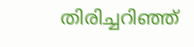തിരിച്ചറിഞ്ഞ്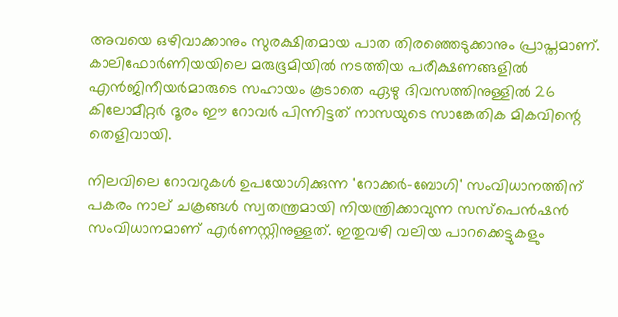അവയെ ഒഴിവാക്കാനും സുരക്ഷിതമായ പാത തിരഞ്ഞെടുക്കാനും പ്രാപ്തമാണ്. കാലിഫോർണിയയിലെ മരുഭൂമിയിൽ നടത്തിയ പരീക്ഷണങ്ങളിൽ എൻജിനീയർമാരുടെ സഹായം കൂടാതെ ഏഴു ദിവസത്തിനുള്ളിൽ 26 കിലോമീറ്റർ ദൂരം ഈ റോവർ പിന്നിട്ടത് നാസയുടെ സാങ്കേതിക മികവിന്റെ തെളിവായി.

നിലവിലെ റോവറുകൾ ഉപയോഗിക്കുന്ന 'റോക്കർ-ബോഗി' സംവിധാനത്തിന് പകരം നാല് ചക്രങ്ങൾ സ്വതന്ത്രമായി നിയന്ത്രിക്കാവുന്ന സസ്പെൻഷൻ സംവിധാനമാണ് എർണസ്റ്റിനുള്ളത്. ഇതുവഴി വലിയ പാറക്കെട്ടുകളും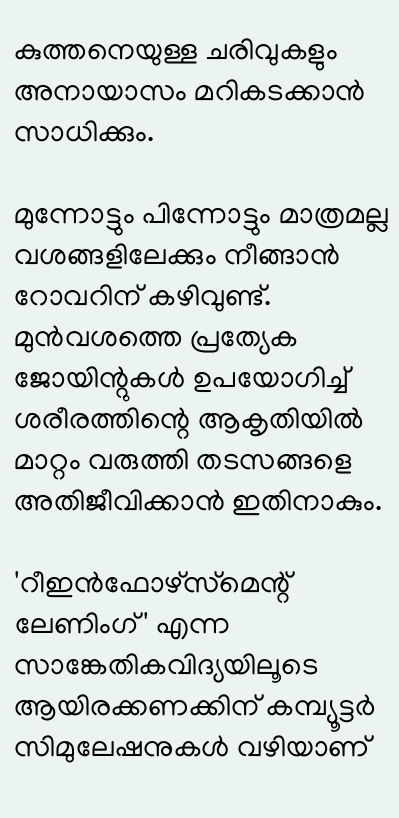കുത്തനെയുള്ള ചരിവുകളും അനായാസം മറികടക്കാൻ സാധിക്കും.

മുന്നോട്ടും പിന്നോട്ടും മാത്രമല്ല വശങ്ങളിലേക്കും നീങ്ങാൻ റോവറിന് കഴിവുണ്ട്. മുൻവശത്തെ പ്രത്യേക ജോയിന്റുകൾ ഉപയോഗിച്ച് ശരീരത്തിന്റെ ആകൃതിയിൽ മാറ്റം വരുത്തി തടസങ്ങളെ അതിജീവിക്കാൻ ഇതിനാകും.

'റീഇൻഫോഴ്‌സ്‌മെന്റ് ലേണിംഗ്' എന്ന സാങ്കേതികവിദ്യയിലൂടെ ആയിരക്കണക്കിന് കമ്പ്യൂട്ടർ സിമുലേഷനുകൾ വഴിയാണ്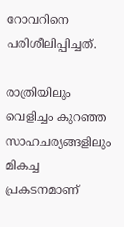റോവറിനെ പരിശീലിപ്പിച്ചത്.

രാത്രിയിലും വെളിച്ചം കുറഞ്ഞ സാഹചര്യങ്ങളിലും മികച്ച പ്രകടനമാണ്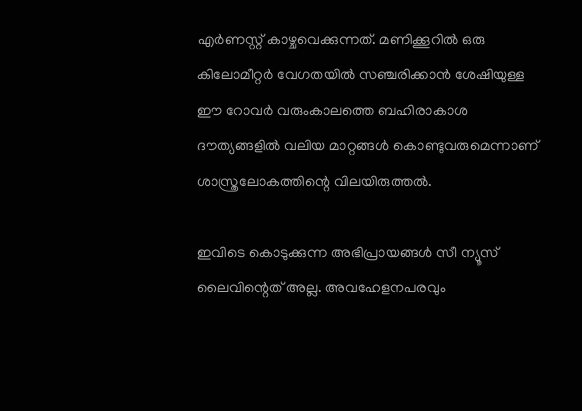എർണസ്റ്റ് കാഴ്ചവെക്കുന്നത്. മണിക്കൂറിൽ ഒരു കിലോമീറ്റർ വേഗതയിൽ സഞ്ചരിക്കാൻ ശേഷിയുള്ള ഈ റോവർ വരുംകാലത്തെ ബഹിരാകാശ ദൗത്യങ്ങളിൽ വലിയ മാറ്റങ്ങൾ കൊണ്ടുവരുമെന്നാണ് ശാസ്ത്രലോകത്തിന്റെ വിലയിരുത്തൽ.

ഇവിടെ കൊടുക്കുന്ന അഭിപ്രായങ്ങള്‍ സീ ന്യൂസ് ലൈവിന്റെത് അല്ല. അവഹേളനപരവും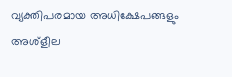വ്യക്തിപരമായ അധിക്ഷേപങ്ങളും അശ്‌ളീല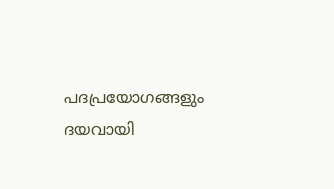പദപ്രയോഗങ്ങളും ദയവായി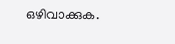ഒഴിവാക്കുക.